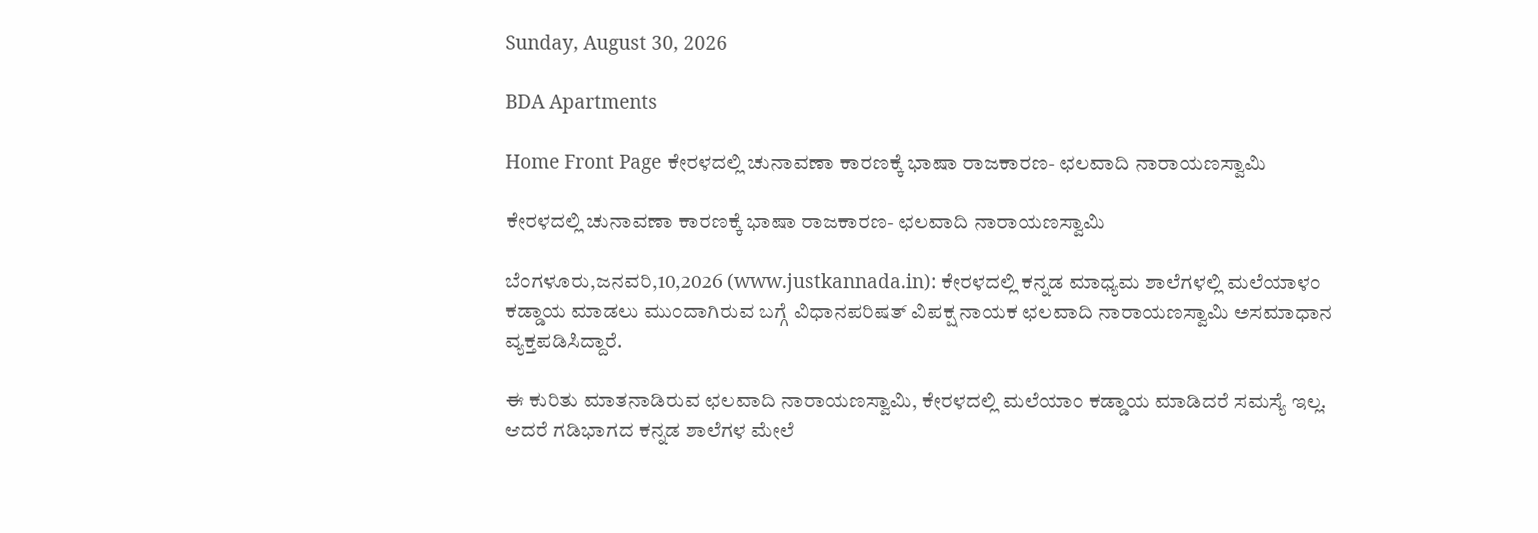Sunday, August 30, 2026

BDA Apartments

Home Front Page ಕೇರಳದಲ್ಲಿ ಚುನಾವಣಾ ಕಾರಣಕ್ಕೆ ಭಾಷಾ ರಾಜಕಾರಣ- ಛಲವಾದಿ ನಾರಾಯಣಸ್ವಾಮಿ

ಕೇರಳದಲ್ಲಿ ಚುನಾವಣಾ ಕಾರಣಕ್ಕೆ ಭಾಷಾ ರಾಜಕಾರಣ- ಛಲವಾದಿ ನಾರಾಯಣಸ್ವಾಮಿ

ಬೆಂಗಳೂರು,ಜನವರಿ,10,2026 (www.justkannada.in): ಕೇರಳದಲ್ಲಿ ಕನ್ನಡ ಮಾಧ್ಯಮ ಶಾಲೆಗಳಲ್ಲಿ ಮಲೆಯಾಳಂ ಕಡ್ಡಾಯ ಮಾಡಲು ಮುಂದಾಗಿರುವ ಬಗ್ಗೆ ವಿಧಾನಪರಿಷತ್ ವಿಪಕ್ಷ ನಾಯಕ ಛಲವಾದಿ ನಾರಾಯಣಸ್ವಾಮಿ ಅಸಮಾಧಾನ ವ್ಯಕ್ತಪಡಿಸಿದ್ದಾರೆ.

ಈ ಕುರಿತು ಮಾತನಾಡಿರುವ ಛಲವಾದಿ ನಾರಾಯಣಸ್ವಾಮಿ, ಕೇರಳದಲ್ಲಿ ಮಲೆಯಾಂ ಕಡ್ಡಾಯ ಮಾಡಿದರೆ ಸಮಸ್ಯೆ ಇಲ್ಲ. ಆದರೆ ಗಡಿಭಾಗದ ಕನ್ನಡ ಶಾಲೆಗಳ ಮೇಲೆ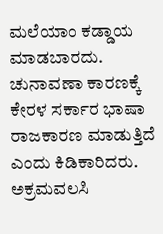ಮಲೆಯಾಂ ಕಡ್ಡಾಯ ಮಾಡಬಾರದು. ಚುನಾವಣಾ ಕಾರಣಕ್ಕೆ ಕೇರಳ ಸರ್ಕಾರ ಭಾಷಾ ರಾಜಕಾರಣ ಮಾಡುತ್ತಿದೆ ಎಂದು ಕಿಡಿಕಾರಿದರು.  ಅಕ್ರಮವಲಸಿ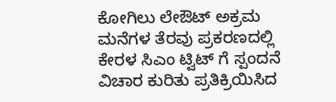ಕೋಗಿಲು ಲೇಔಟ್ ಅಕ್ರಮ ಮನೆಗಳ ತೆರವು ಪ್ರಕರಣದಲ್ಲಿ  ಕೇರಳ ಸಿಎಂ ಟ್ವಿಟ್ ಗೆ ಸ್ಪಂದನೆ ವಿಚಾರ ಕುರಿತು ಪ್ರತಿಕ್ರಿಯಿಸಿದ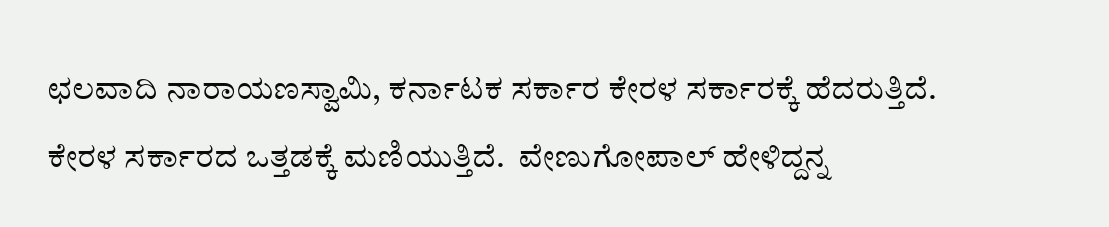ಛಲವಾದಿ ನಾರಾಯಣಸ್ವಾಮಿ, ಕರ್ನಾಟಕ ಸರ್ಕಾರ ಕೇರಳ ಸರ್ಕಾರಕ್ಕೆ ಹೆದರುತ್ತಿದೆ. ಕೇರಳ ಸರ್ಕಾರದ ಒತ್ತಡಕ್ಕೆ ಮಣಿಯುತ್ತಿದೆ.  ವೇಣುಗೋಪಾಲ್ ಹೇಳಿದ್ದನ್ನ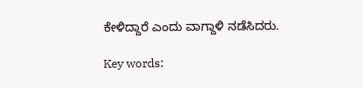ಕೇಳಿದ್ದಾರೆ ಎಂದು ವಾಗ್ದಾಳಿ ನಡೆಸಿದರು.

Key words: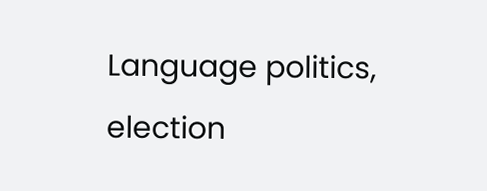Language politics, election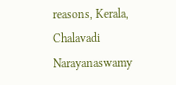reasons, Kerala, Chalavadi Narayanaswamy